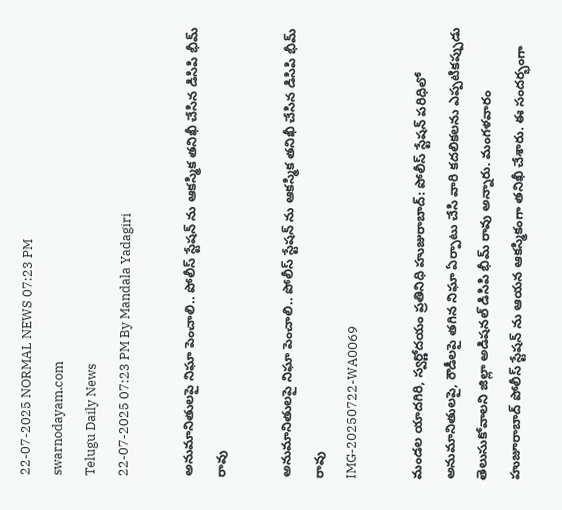22-07-2025 NORMAL NEWS 07:23 PM
swarnodayam.com
Telugu Daily News
22-07-2025 07:23 PM By Mandala Yadagiri

అనుమానితులపై నిఘా పెంచాలి.. పోలీస్ స్టేషన్ ను ఆకస్మిక తనిఖీ చేసిన డిసిపి భీమ్ రావు

అనుమానితులపై నిఘా పెంచాలి.. పోలీస్ స్టేషన్ ను ఆకస్మిక తనిఖీ చేసిన డిసిపి భీమ్ రావు
IMG-20250722-WA0069

మండల యాదగిరి, స్వర్ణోదయం ప్రతినిధి హుజురాబాద్: పోలీస్ స్టేషన్ పరిధిలో అనుమానితులపై, రౌడీలపై తగిన నిఘా ఏర్పాటు చేసి వారి కదలికలను ఎప్పటికప్పుడు తెలుసుకోవాలని జిల్లా అడిషనల్ డిసిపి భీమ్ రావు అన్నారు. మంగళవారం హుజూరాబాద్ పోలీస్ స్టేషన్ ను ఆయన ఆకస్మికంగా తనిఖీ చేశారు. ఈ సందర్భంగా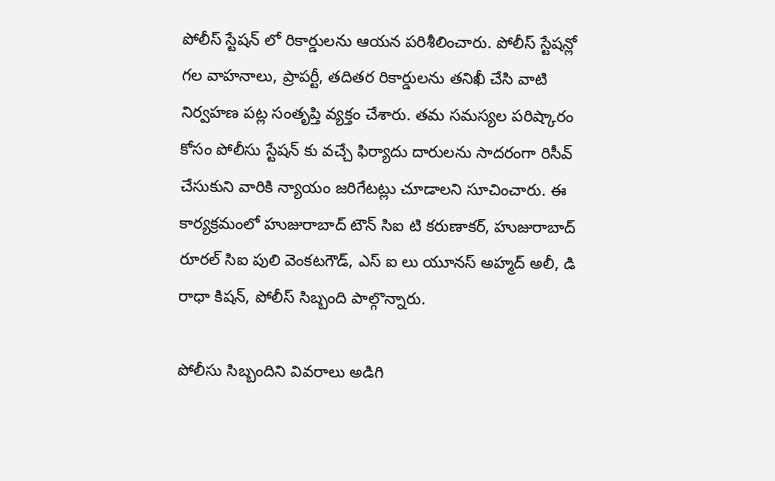పోలీస్ స్టేషన్ లో రికార్డులను ఆయన పరిశీలించారు. పోలీస్ స్టేషన్లో గల వాహనాలు, ప్రాపర్టీ, తదితర రికార్డులను తనిఖీ చేసి వాటి నిర్వహణ పట్ల సంతృప్తి వ్యక్తం చేశారు. తమ సమస్యల పరిష్కారం కోసం పోలీసు స్టేషన్ కు వచ్చే ఫిర్యాదు దారులను సాదరంగా రిసీవ్ చేసుకుని వారికి న్యాయం జరిగేటట్లు చూడాలని సూచించారు. ఈ కార్యక్రమంలో హుజురాబాద్ టౌన్ సిఐ టి కరుణాకర్, హుజురాబాద్ రూరల్ సిఐ పులి వెంకటగౌడ్, ఎస్ ఐ లు యూనస్ అహ్మద్ అలీ, డి రాధా కిషన్, పోలీస్ సిబ్బంది పాల్గొన్నారు.

పోలీసు సిబ్బందిని వివరాలు అడిగి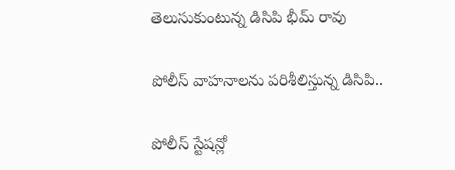తెలుసుకుంటున్న డిసిపి భీమ్ రావు

పోలీస్ వాహనాలను పరిశీలిస్తున్న డిసిపి..

పోలీస్ స్టేషన్లో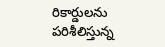రికార్డులను పరిశీలిస్తున్న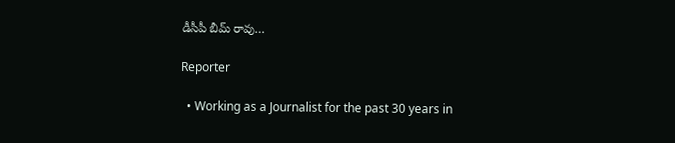డీసీపీ బీమ్ రావు…

Reporter

  • Working as a Journalist for the past 30 years in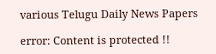various Telugu Daily News Papers

error: Content is protected !!